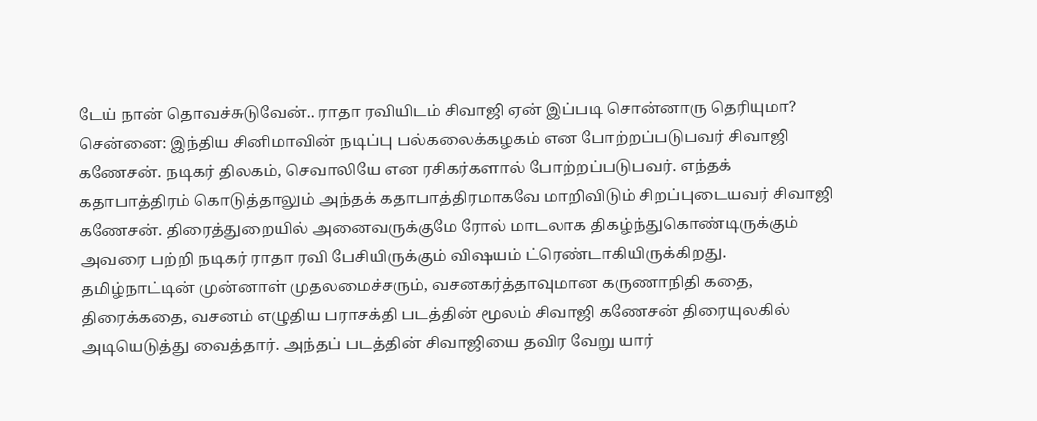டேய் நான் தொவச்சுடுவேன்.. ராதா ரவியிடம் சிவாஜி ஏன் இப்படி சொன்னாரு தெரியுமா?
சென்னை: இந்திய சினிமாவின் நடிப்பு பல்கலைக்கழகம் என போற்றப்படுபவர் சிவாஜி கணேசன். நடிகர் திலகம், செவாலியே என ரசிகர்களால் போற்றப்படுபவர். எந்தக் கதாபாத்திரம் கொடுத்தாலும் அந்தக் கதாபாத்திரமாகவே மாறிவிடும் சிறப்புடையவர் சிவாஜி கணேசன். திரைத்துறையில் அனைவருக்குமே ரோல் மாடலாக திகழ்ந்துகொண்டிருக்கும் அவரை பற்றி நடிகர் ராதா ரவி பேசியிருக்கும் விஷயம் ட்ரெண்டாகியிருக்கிறது.
தமிழ்நாட்டின் முன்னாள் முதலமைச்சரும், வசனகர்த்தாவுமான கருணாநிதி கதை, திரைக்கதை, வசனம் எழுதிய பராசக்தி படத்தின் மூலம் சிவாஜி கணேசன் திரையுலகில் அடியெடுத்து வைத்தார். அந்தப் படத்தின் சிவாஜியை தவிர வேறு யார்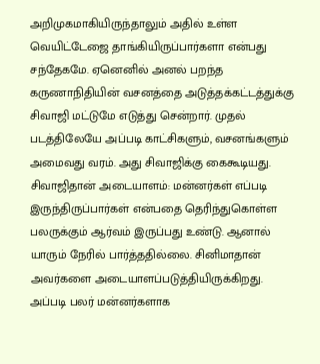அறிமுகமாகியிருந்தாலும் அதில் உள்ள வெயிட்டேஜை தாங்கியிருப்பார்களா என்பது சந்தேகமே. ஏனெனில் அனல் பறந்த கருணாநிதியின் வசனத்தை அடுத்தக்கட்டத்துக்கு சிவாஜி மட்டுமே எடுத்து சென்றார். முதல் படத்திலேயே அப்படி காட்சிகளும், வசனங்களும் அமைவது வரம். அது சிவாஜிக்கு கைகூடியது.
சிவாஜிதான் அடையாளம்: மன்னர்கள் எப்படி இருந்திருப்பார்கள் என்பதை தெரிந்துகொள்ள பலருக்கும் ஆர்வம் இருப்பது உண்டு. ஆனால் யாரும் நேரில் பார்த்ததில்லை. சினிமாதான் அவர்களை அடையாளப்படுத்தியிருக்கிறது. அப்படி பலர் மன்னர்களாக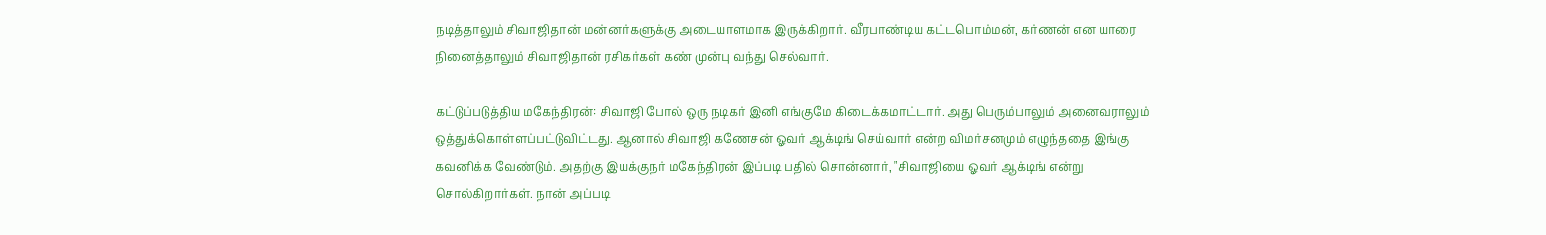நடித்தாலும் சிவாஜிதான் மன்னர்களுக்கு அடையாளமாக இருக்கிறார். வீரபாண்டிய கட்டபொம்மன், கர்ணன் என யாரை நினைத்தாலும் சிவாஜிதான் ரசிகர்கள் கண் முன்பு வந்து செல்வார்.

கட்டுப்படுத்திய மகேந்திரன்: சிவாஜி போல் ஒரு நடிகர் இனி எங்குமே கிடைக்கமாட்டார். அது பெரும்பாலும் அனைவராலும் ஒத்துக்கொள்ளப்பட்டுவிட்டது. ஆனால் சிவாஜி கணேசன் ஓவர் ஆக்டிங் செய்வார் என்ற விமர்சனமும் எழுந்ததை இங்கு கவனிக்க வேண்டும். அதற்கு இயக்குநர் மகேந்திரன் இப்படி பதில் சொன்னார், "சிவாஜியை ஓவர் ஆக்டிங் என்று சொல்கிறார்கள். நான் அப்படி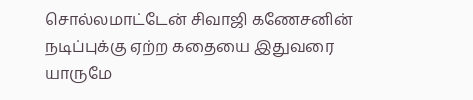சொல்லமாட்டேன் சிவாஜி கணேசனின் நடிப்புக்கு ஏற்ற கதையை இதுவரை யாருமே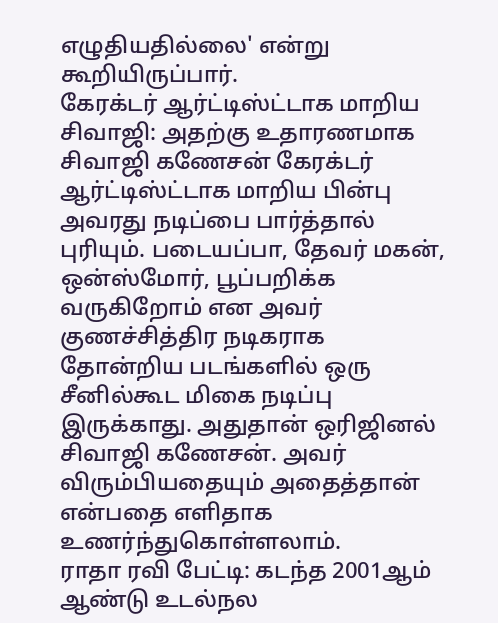எழுதியதில்லை' என்று கூறியிருப்பார்.
கேரக்டர் ஆர்ட்டிஸ்ட்டாக மாறிய சிவாஜி: அதற்கு உதாரணமாக சிவாஜி கணேசன் கேரக்டர் ஆர்ட்டிஸ்ட்டாக மாறிய பின்பு அவரது நடிப்பை பார்த்தால் புரியும். படையப்பா, தேவர் மகன், ஒன்ஸ்மோர், பூப்பறிக்க வருகிறோம் என அவர் குணச்சித்திர நடிகராக தோன்றிய படங்களில் ஒரு சீனில்கூட மிகை நடிப்பு இருக்காது. அதுதான் ஒரிஜினல் சிவாஜி கணேசன். அவர் விரும்பியதையும் அதைத்தான் என்பதை எளிதாக உணர்ந்துகொள்ளலாம்.
ராதா ரவி பேட்டி: கடந்த 2001ஆம் ஆண்டு உடல்நல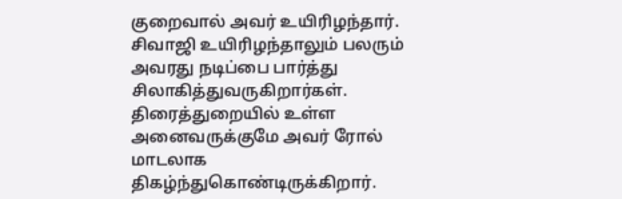குறைவால் அவர் உயிரிழந்தார். சிவாஜி உயிரிழந்தாலும் பலரும் அவரது நடிப்பை பார்த்து சிலாகித்துவருகிறார்கள். திரைத்துறையில் உள்ள அனைவருக்குமே அவர் ரோல் மாடலாக திகழ்ந்துகொண்டிருக்கிறார்.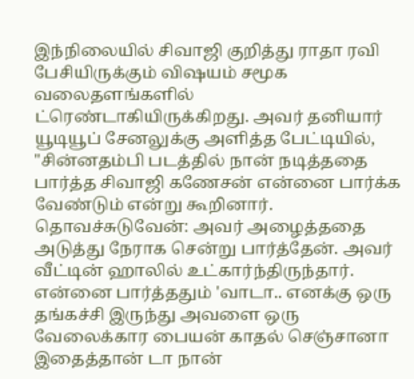இந்நிலையில் சிவாஜி குறித்து ராதா ரவி பேசியிருக்கும் விஷயம் சமூக வலைதளங்களில் ட்ரெண்டாகியிருக்கிறது. அவர் தனியார் யூடியூப் சேனலுக்கு அளித்த பேட்டியில், "சின்னதம்பி படத்தில் நான் நடித்ததை பார்த்த சிவாஜி கணேசன் என்னை பார்க்க வேண்டும் என்று கூறினார்.
தொவச்சுடுவேன்: அவர் அழைத்ததை அடுத்து நேராக சென்று பார்த்தேன். அவர் வீட்டின் ஹாலில் உட்கார்ந்திருந்தார். என்னை பார்த்ததும் 'வாடா.. எனக்கு ஒரு தங்கச்சி இருந்து அவளை ஒரு வேலைக்கார பையன் காதல் செஞ்சானா இதைத்தான் டா நான்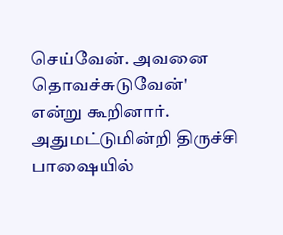செய்வேன். அவனை தொவச்சுடுவேன்' என்று கூறினார். அதுமட்டுமின்றி திருச்சி பாஷையில்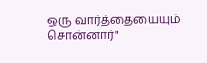ஒரு வார்த்தையையும் சொன்னார்"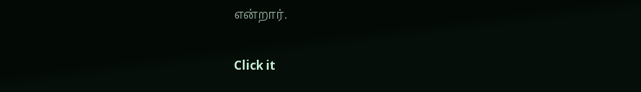என்றார்.


Click it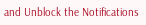and Unblock the Notifications